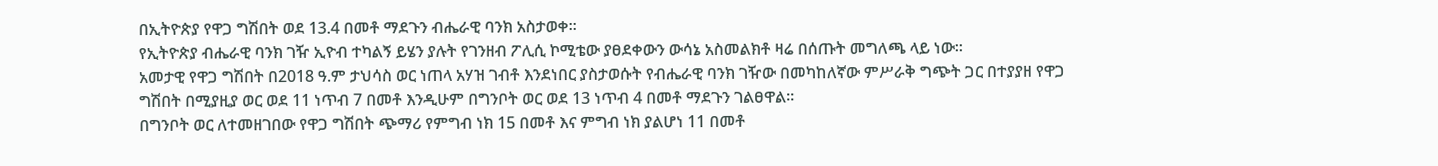በኢትዮጵያ የዋጋ ግሽበት ወደ 13.4 በመቶ ማደጉን ብሔራዊ ባንክ አስታወቀ፡፡
የኢትዮጵያ ብሔራዊ ባንክ ገዥ ኢዮብ ተካልኝ ይሄን ያሉት የገንዘብ ፖሊሲ ኮሚቴው ያፀደቀውን ውሳኔ አስመልክቶ ዛሬ በሰጡት መግለጫ ላይ ነው።
አመታዊ የዋጋ ግሽበት በ2018 ዓ.ም ታህሳስ ወር ነጠላ አሃዝ ገብቶ እንደነበር ያስታወሱት የብሔራዊ ባንክ ገዥው በመካከለኛው ምሥራቅ ግጭት ጋር በተያያዘ የዋጋ ግሽበት በሚያዚያ ወር ወደ 11 ነጥብ 7 በመቶ እንዲሁም በግንቦት ወር ወደ 13 ነጥብ 4 በመቶ ማደጉን ገልፀዋል።
በግንቦት ወር ለተመዘገበው የዋጋ ግሽበት ጭማሪ የምግብ ነክ 15 በመቶ እና ምግብ ነክ ያልሆነ 11 በመቶ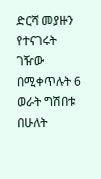ድርሻ መያዙን የተናገሩት ገዥው በሚቀጥሉት 6 ወራት ግሽበቱ በሁለት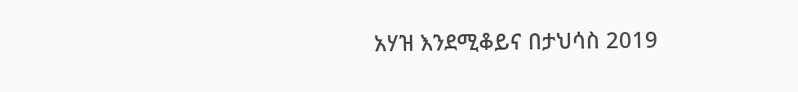አሃዝ እንደሚቆይና በታህሳስ 2019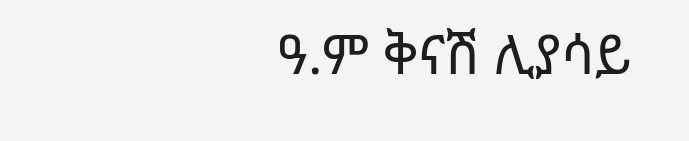ዓ.ም ቅናሽ ሊያሳይ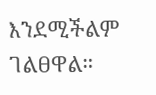እንደሚችልም ገልፀዋል።